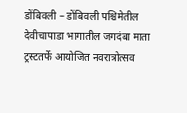डोंबिवली – डोंबिवली पश्चिमेतील देवीचापाडा भागातील जगदंबा माता ट्रस्टतर्फे आयोजित नवरात्रोत्सव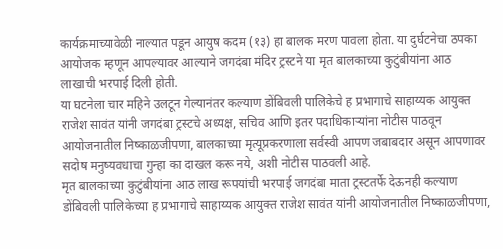कार्यक्रमाच्यावेळी नाल्यात पडून आयुष कदम (१३) हा बालक मरण पावला होता. या दुर्घटनेचा ठपका आयोजक म्हणून आपल्यावर आल्याने जगदंबा मंदिर ट्रस्टने या मृत बालकाच्या कुटुंबीयांना आठ लाखाची भरपाई दिली होती.
या घटनेला चार महिने उलटून गेल्यानंतर कल्याण डोंबिवली पालिकेचे ह प्रभागाचे साहाय्यक आयुक्त राजेश सावंत यांनी जगदंबा ट्रस्टचे अध्यक्ष, सचिव आणि इतर पदाधिकाऱ्यांना नोटीस पाठवून आयोजनातील निष्काळजीपणा, बालकाच्या मृत्यूप्रकरणाला सर्वस्वी आपण जबाबदार असून आपणावर सदोष मनुष्यवधाचा गुन्हा का दाखल करू नये, अशी नोटीस पाठवली आहे.
मृत बालकाच्या कुटुंबीयांना आठ लाख रूपयांची भरपाई जगदंबा माता ट्रस्टतर्फे देऊनही कल्याण डोंबिवली पालिकेच्या ह प्रभागाचे साहाय्यक आयुक्त राजेश सावंत यांनी आयोजनातील निष्काळजीपणा,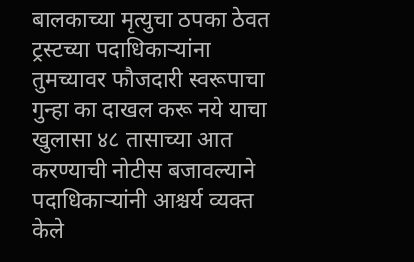बालकाच्या मृत्युचा ठपका ठेवत ट्रस्टच्या पदाधिकाऱ्यांना तुमच्यावर फौजदारी स्वरूपाचा गुन्हा का दाखल करू नये याचा खुलासा ४८ तासाच्या आत करण्याची नोटीस बजावल्याने पदाधिकाऱ्यांनी आश्चर्य व्यक्त केले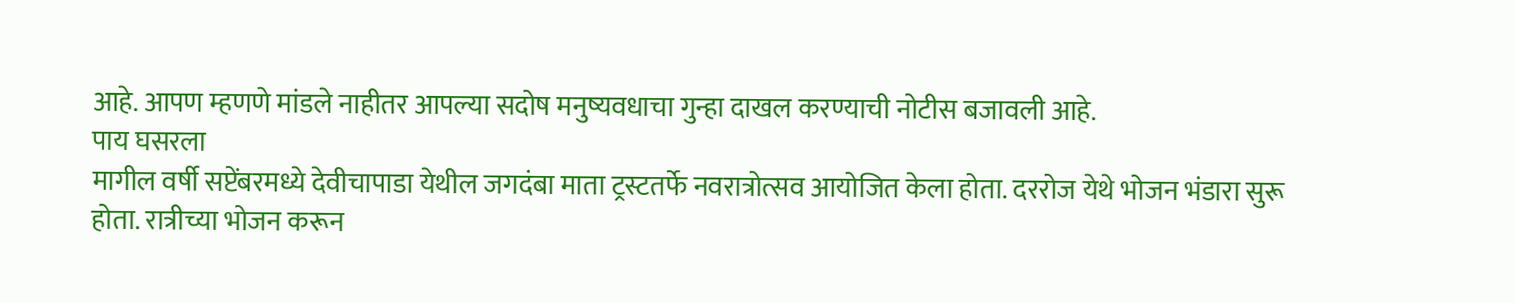आहे. आपण म्हणणे मांडले नाहीतर आपल्या सदोष मनुष्यवधाचा गुन्हा दाखल करण्याची नोटीस बजावली आहे.
पाय घसरला
मागील वर्षी सप्टेंबरमध्ये देवीचापाडा येथील जगदंबा माता ट्रस्टतर्फे नवरात्रोत्सव आयोजित केला होता. दररोज येथे भोजन भंडारा सुरू होता. रात्रीच्या भोजन करून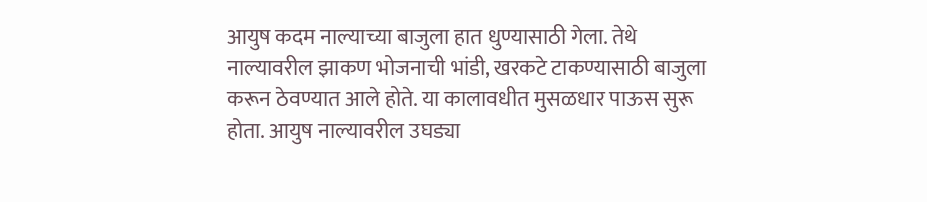आयुष कदम नाल्याच्या बाजुला हात धुण्यासाठी गेला. तेथे नाल्यावरील झाकण भोजनाची भांडी, खरकटे टाकण्यासाठी बाजुला करून ठेवण्यात आले होते. या कालावधीत मुसळधार पाऊस सुरू होता. आयुष नाल्यावरील उघड्या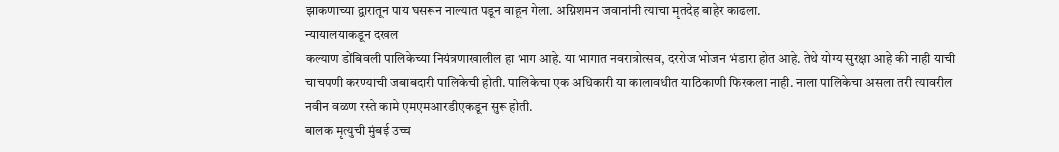झाकणाच्या द्वारातून पाय घसरून नाल्यात पडून वाहून गेला. अग्निशमन जवानांनी त्याचा मृतदेह बाहेर काढला.
न्यायालयाकडून दखल
कल्याण डोंबिवली पालिकेच्या नियंत्रणाखालील हा भाग आहे. या भागात नवरात्रोत्सव, दररोज भोजन भंडारा होत आहे. तेथे योग्य सुरक्षा आहे की नाही याची चाचपणी करण्याची जबाबदारी पालिकेची होती. पालिकेचा एक अधिकारी या कालावधीत याठिकाणी फिरकला नाही. नाला पालिकेचा असला तरी त्यावरील नवीन वळण रस्ते कामे एमएमआरडीएकडून सुरू होती.
बालक मृत्युची मुंबई उच्च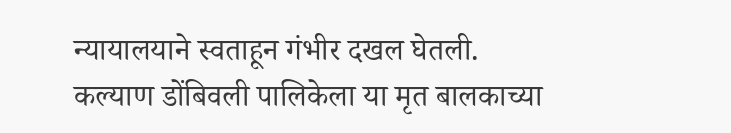न्यायालयाने स्वताहून गंभीर दखल घेतली. कल्याण डोंबिवली पालिकेला या मृत बालकाच्या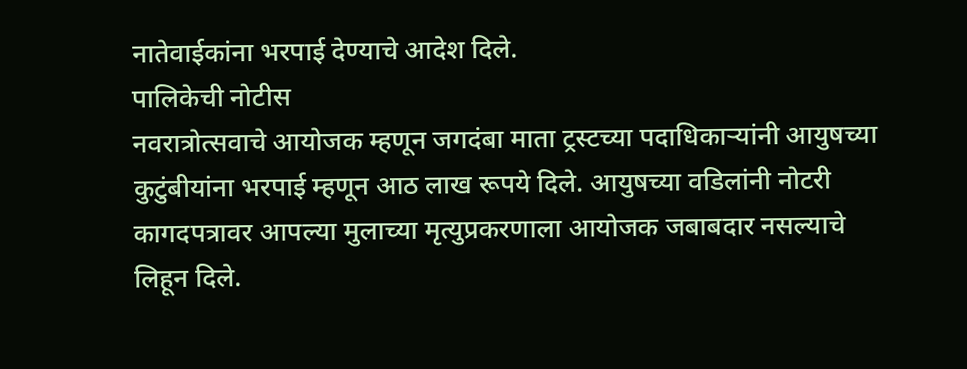नातेवाईकांना भरपाई देण्याचे आदेश दिले.
पालिकेची नोटीस
नवरात्रोत्सवाचे आयोजक म्हणून जगदंबा माता ट्रस्टच्या पदाधिकाऱ्यांनी आयुषच्या कुटुंबीयांना भरपाई म्हणून आठ लाख रूपये दिले. आयुषच्या वडिलांनी नोटरी कागदपत्रावर आपल्या मुलाच्या मृत्युप्रकरणाला आयोजक जबाबदार नसल्याचे लिहून दिले.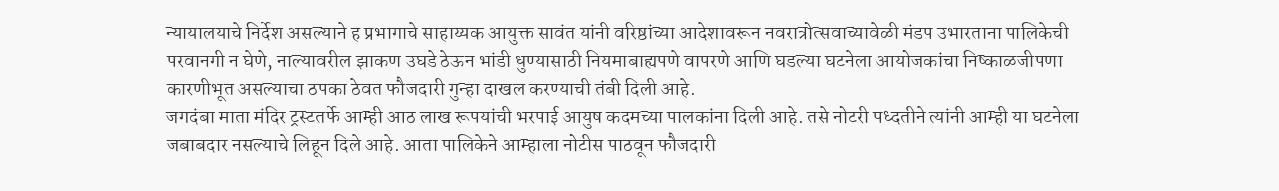न्यायालयाचे निर्देश असल्याने ह प्रभागाचे साहाय्यक आयुक्त सावंत यांनी वरिष्ठांच्या आदेशावरून नवरात्रोत्सवाच्यावेळी मंडप उभारताना पालिकेची परवानगी न घेणे, नाल्यावरील झाकण उघडे ठेऊन भांडी धुण्यासाठी नियमाबाह्यपणे वापरणे आणि घडल्या घटनेला आयोजकांचा निष्काळजीपणा कारणीभूत असल्याचा ठपका ठेवत फौजदारी गुन्हा दाखल करण्याची तंबी दिली आहे.
जगदंबा माता मंदिर ट्रस्टतर्फे आम्ही आठ लाख रूपयांची भरपाई आयुष कदमच्या पालकांना दिली आहे. तसे नोटरी पध्दतीने त्यांनी आम्ही या घटनेला जबाबदार नसल्याचे लिहून दिले आहे. आता पालिकेने आम्हाला नोटीस पाठवून फौजदारी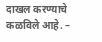दाखल करण्याचे कळविले आहे. –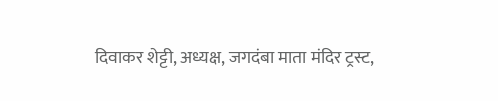दिवाकर शेट्टी, अध्यक्ष, जगदंबा माता मंदिर ट्रस्ट,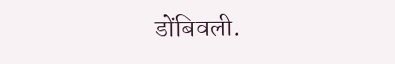डोंबिवली.